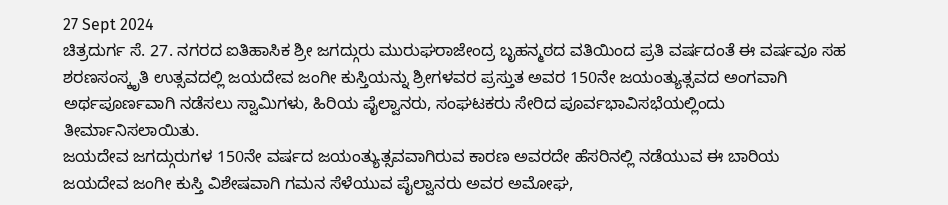27 Sept 2024
ಚಿತ್ರದುರ್ಗ ಸೆ. 27. ನಗರದ ಐತಿಹಾಸಿಕ ಶ್ರೀ ಜಗದ್ಗುರು ಮುರುಘರಾಜೇಂದ್ರ ಬೃಹನ್ಮಠದ ವತಿಯಿಂದ ಪ್ರತಿ ವರ್ಷದಂತೆ ಈ ವರ್ಷವೂ ಸಹ ಶರಣಸಂಸ್ಕೃತಿ ಉತ್ಸವದಲ್ಲಿ ಜಯದೇವ ಜಂಗೀ ಕುಸ್ತಿಯನ್ನು ಶ್ರೀಗಳವರ ಪ್ರಸ್ತುತ ಅವರ 150ನೇ ಜಯಂತ್ಯುತ್ಸವದ ಅಂಗವಾಗಿ ಅರ್ಥಪೂರ್ಣವಾಗಿ ನಡೆಸಲು ಸ್ವಾಮಿಗಳು, ಹಿರಿಯ ಪೈಲ್ವಾನರು, ಸಂಘಟಕರು ಸೇರಿದ ಪೂರ್ವಭಾವಿಸಭೆಯಲ್ಲಿಂದು ತೀರ್ಮಾನಿಸಲಾಯಿತು.
ಜಯದೇವ ಜಗದ್ಗುರುಗಳ 150ನೇ ವರ್ಷದ ಜಯಂತ್ಯುತ್ಸವವಾಗಿರುವ ಕಾರಣ ಅವರದೇ ಹೆಸರಿನಲ್ಲಿ ನಡೆಯುವ ಈ ಬಾರಿಯ ಜಯದೇವ ಜಂಗೀ ಕುಸ್ತಿ ವಿಶೇಷವಾಗಿ ಗಮನ ಸೆಳೆಯುವ ಪೈಲ್ವಾನರು ಅವರ ಅಮೋಘ,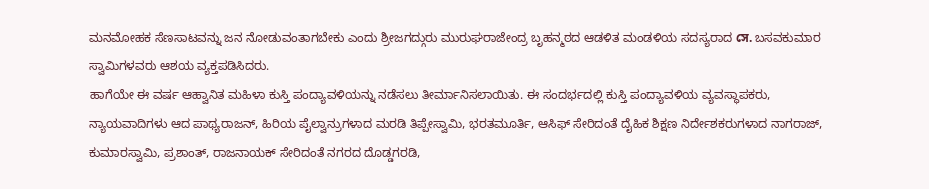ಮನಮೋಹಕ ಸೆಣಸಾಟವನ್ನು ಜನ ನೋಡುವಂತಾಗಬೇಕು ಎಂದು ಶ್ರೀಜಗದ್ಗುರು ಮುರುಘರಾಜೇಂದ್ರ ಬೃಹನ್ಮಠದ ಆಡಳಿತ ಮಂಡಳಿಯ ಸದಸ್ಯರಾದ সে. ಬಸವಕುಮಾರ ಸ್ವಾಮಿಗಳವರು ಆಶಯ ವ್ಯಕ್ತಪಡಿಸಿದರು.
ಹಾಗೆಯೇ ಈ ವರ್ಷ ಆಹ್ವಾನಿತ ಮಹಿಳಾ ಕುಸ್ತಿ ಪಂದ್ಯಾವಳಿಯನ್ನು ನಡೆಸಲು ತೀರ್ಮಾನಿಸಲಾಯಿತು. ಈ ಸಂದರ್ಭದಲ್ಲಿ ಕುಸ್ತಿ ಪಂದ್ಯಾವಳಿಯ ವ್ಯವಸ್ಥಾಪಕರು, ನ್ಯಾಯವಾದಿಗಳು ಆದ ಪಾಥ್ಯರಾಜನ್, ಹಿರಿಯ ಪೈಲ್ವಾನ್ರುಗಳಾದ ಮರಡಿ ತಿಪ್ಪೇಸ್ವಾಮಿ, ಭರತಮೂರ್ತಿ, ಆಸಿಫ್ ಸೇರಿದಂತೆ ದೈಹಿಕ ಶಿಕ್ಷಣ ನಿರ್ದೇಶಕರುಗಳಾದ ನಾಗರಾಜ್, ಕುಮಾರಸ್ವಾಮಿ, ಪ್ರಶಾಂತ್, ರಾಜನಾಯಕ್ ಸೇರಿದಂತೆ ನಗರದ ದೊಡ್ಡಗರಡಿ,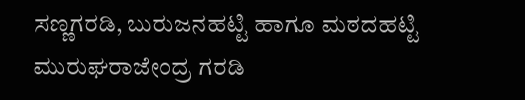ಸಣ್ಣಗರಡಿ, ಬುರುಜನಹಟ್ಟಿ ಹಾಗೂ ಮಠದಹಟ್ಟಿ ಮುರುಘರಾಜೇಂದ್ರ ಗರಡಿ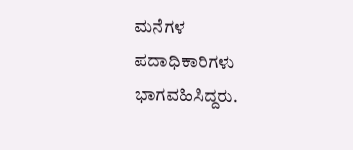ಮನೆಗಳ ಪದಾಧಿಕಾರಿಗಳು ಭಾಗವಹಿಸಿದ್ದರು.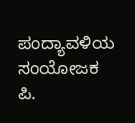ಪಂದ್ಯಾವಳಿಯ ಸಂಯೋಜಕ ಪಿ.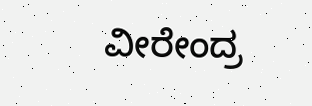ವೀರೇಂದ್ರ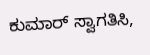ಕುಮಾರ್ ಸ್ವಾಗತಿಸಿ,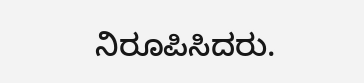ನಿರೂಪಿಸಿದರು.